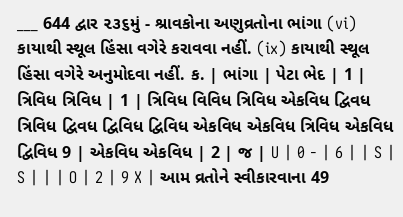___ 644 દ્વાર ૨૩૬મું - શ્રાવકોના અણુવ્રતોના ભાંગા (vi) કાયાથી સ્થૂલ હિંસા વગેરે કરાવવા નહીં. (ix) કાયાથી સ્થૂલ હિંસા વગેરે અનુમોદવા નહીં. ક. | ભાંગા | પેટા ભેદ | 1 | ત્રિવિધ ત્રિવિધ | 1 | ત્રિવિધ વિવિધ ત્રિવિધ એકવિધ દ્વિવધ ત્રિવિધ દ્વિવધ દ્વિવિધ દ્વિવિધ એકવિધ એકવિધ ત્રિવિધ એકવિધ દ્વિવિધ 9 | એકવિધ એકવિધ | 2 | જ | U | 0 - | 6 | | S | S | | | O | 2 | 9 X | આમ વ્રતોને સ્વીકારવાના 49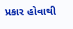પ્રકાર હોવાથી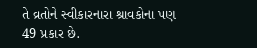તે વ્રતોને સ્વીકારનારા શ્રાવકોના પણ 49 પ્રકાર છે.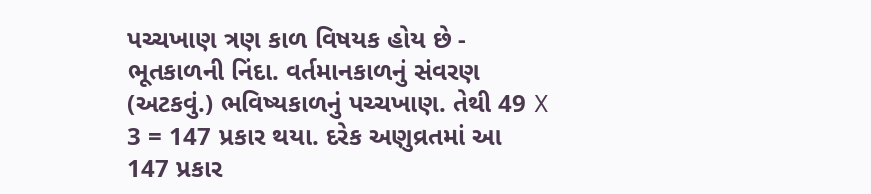પચ્ચખાણ ત્રણ કાળ વિષયક હોય છે - ભૂતકાળની નિંદા. વર્તમાનકાળનું સંવરણ (અટકવું.) ભવિષ્યકાળનું પચ્ચખાણ. તેથી 49 X 3 = 147 પ્રકાર થયા. દરેક અણુવ્રતમાં આ 147 પ્રકાર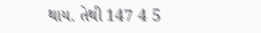થાય. તેથી 147 4 5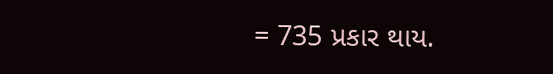= 735 પ્રકાર થાય.